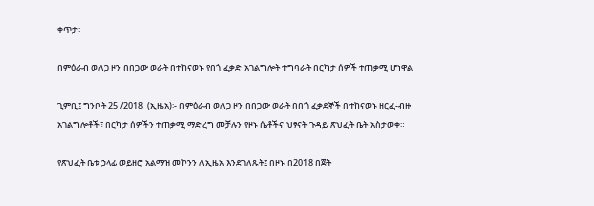ቀጥታ፡

በምዕራብ ወለጋ ዞን በበጋው ወራት በተከናወኑ የበጎ ፈቃድ አገልግሎት ተግባራት በርካታ ሰዎች ተጠቃሚ ሆነዋል

ጊምቢ፤ ግንቦት 25 /2018  (ኢዜአ)፡- በምዕራብ ወለጋ ዞን በበጋው ወራት በበጎ ፈቃደኞች በተከናወኑ ዘርፈ-ብዙ አገልግሎቶች፣ በርካታ ሰዎችን ተጠቃሚ ማድረግ መቻሉን የዞኑ ሴቶችና ህፃናት ጉዳይ ጽህፈት ቤት አስታወቀ።

የጽህፈት ቤቱ ኃላፊ ወይዘሮ አልማዝ መኮንን ለኢዜአ እንደገለጹት፤ በዞኑ በ2018 በጀት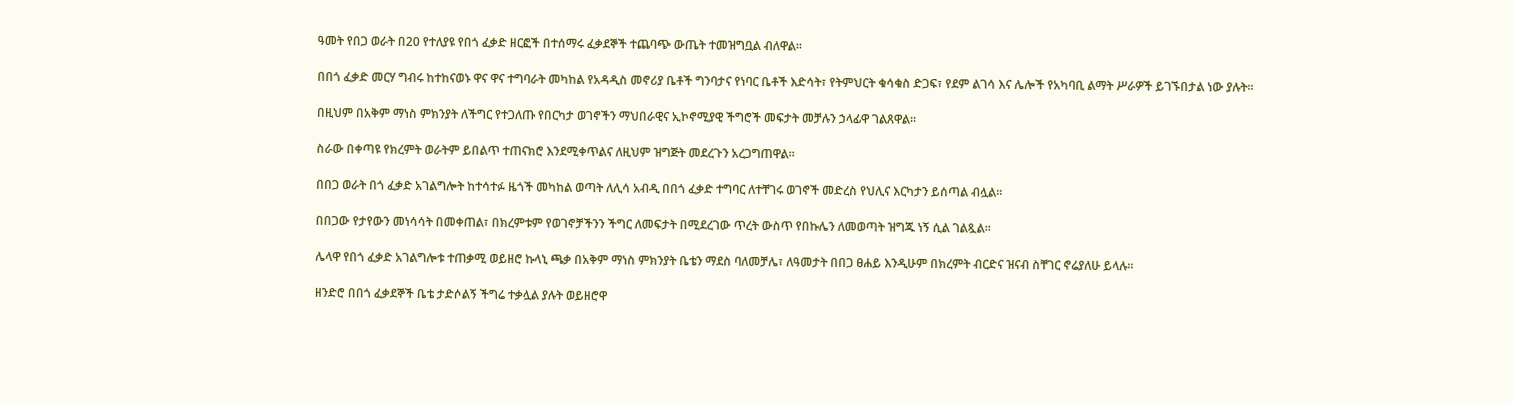ዓመት የበጋ ወራት በ20 የተለያዩ የበጎ ፈቃድ ዘርፎች በተሰማሩ ፈቃደኞች ተጨባጭ ውጤት ተመዝግቧል ብለዋል።

በበጎ ፈቃድ መርሃ ግብሩ ከተከናወኑ ዋና ዋና ተግባራት መካከል የአዳዲስ መኖሪያ ቤቶች ግንባታና የነባር ቤቶች እድሳት፣ የትምህርት ቁሳቁስ ድጋፍ፣ የደም ልገሳ እና ሌሎች የአካባቢ ልማት ሥራዎች ይገኙበታል ነው ያሉት።

በዚህም በአቅም ማነስ ምክንያት ለችግር የተጋለጡ የበርካታ ወገኖችን ማህበራዊና ኢኮኖሚያዊ ችግሮች መፍታት መቻሉን ኃላፊዋ ገልጸዋል።

ስራው በቀጣዩ የክረምት ወራትም ይበልጥ ተጠናክሮ እንደሚቀጥልና ለዚህም ዝግጅት መደረጉን አረጋግጠዋል።

በበጋ ወራት በጎ ፈቃድ አገልግሎት ከተሳተፉ ዜጎች መካከል ወጣት ለሊሳ አብዲ በበጎ ፈቃድ ተግባር ለተቸገሩ ወገኖች መድረስ የህሊና እርካታን ይሰጣል ብሏል።

በበጋው የታየውን መነሳሳት በመቀጠል፣ በክረምቱም የወገኖቻችንን ችግር ለመፍታት በሚደረገው ጥረት ውስጥ የበኩሌን ለመወጣት ዝግጁ ነኝ ሲል ገልጿል።

ሌላዋ የበጎ ፈቃድ አገልግሎቱ ተጠቃሚ ወይዘሮ ኩላኒ ጫቃ በአቅም ማነስ ምክንያት ቤቴን ማደስ ባለመቻሌ፣ ለዓመታት በበጋ ፀሐይ እንዲሁም በክረምት ብርድና ዝናብ ስቸገር ኖሬያለሁ ይላሉ።

ዘንድሮ በበጎ ፈቃደኞች ቤቴ ታድሶልኝ ችግሬ ተቃሏል ያሉት ወይዘሮዋ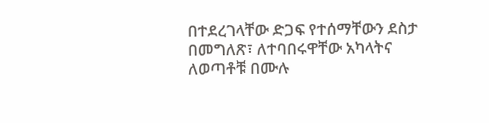በተደረገላቸው ድጋፍ የተሰማቸውን ደስታ በመግለጽ፣ ለተባበሩዋቸው አካላትና ለወጣቶቹ በሙሉ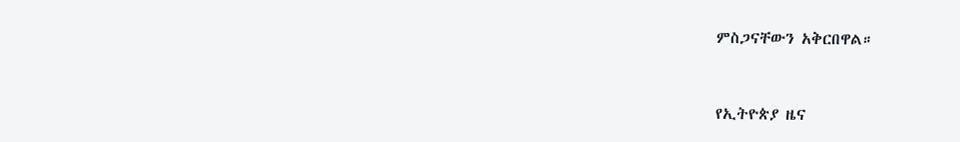ምስጋናቸውን አቅርበዋል።



የኢትዮጵያ ዜና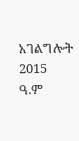አገልግሎት
2015
ዓ.ም